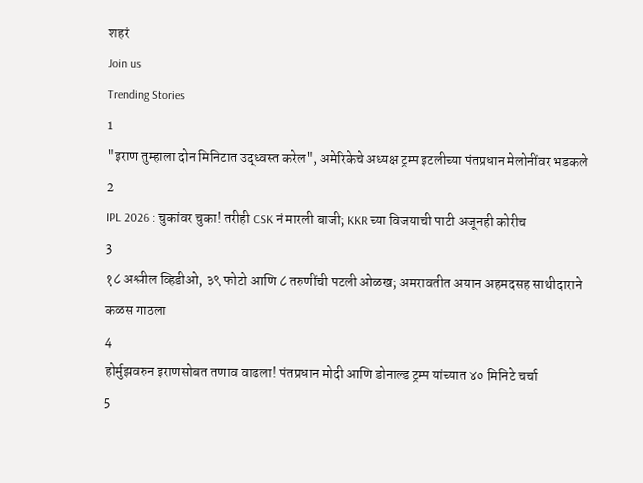शहरं
Join us
Trending Stories
1
"इराण तुम्हाला दोन मिनिटात उद्ध्वस्त करेल", अमेरिकेचे अध्यक्ष ट्रम्प इटलीच्या पंतप्रधान मेलोनींवर भडकले
2
IPL 2026 : चुकांवर चुका! तरीही CSK नं मारली बाजी; KKR च्या विजयाची पाटी अजूनही कोरीच
3
१८ अश्लील व्हिडीओ, ३९ फोटो आणि ८ तरुणींची पटली ओळख; अमरावतीत अयान अहमदसह साथीदाराने कळस गाठला
4
होर्मुझवरुन इराणसोबत तणाव वाढला! पंतप्रधान मोदी आणि डोनाल्ड ट्रम्प यांच्यात ४० मिनिटे चर्चा
5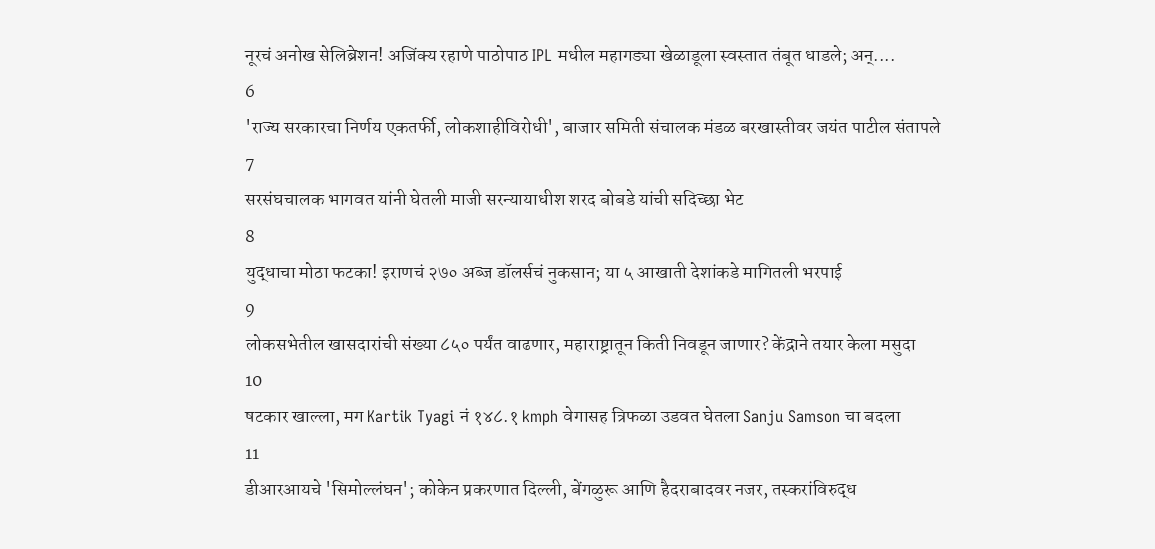नूरचं अनोख सेलिब्रेशन! अजिंक्य रहाणे पाठोपाठ IPL मधील महागड्या खेळाडूला स्वस्तात तंबूत धाडले; अन्....
6
'राज्य सरकारचा निर्णय एकतर्फी, लोकशाहीविरोधी', बाजार समिती संचालक मंडळ बरखास्तीवर जयंत पाटील संतापले
7
सरसंघचालक भागवत यांनी घेतली माजी सरन्यायाधीश शरद बोबडे यांची सदिच्छा भेट
8
युद्धाचा मोठा फटका! इराणचं २७० अब्ज डॉलर्सचं नुकसान; या ५ आखाती देशांकडे मागितली भरपाई
9
लोकसभेतील खासदारांची संख्या ८५० पर्यंत वाढणार, महाराष्ट्रातून किती निवडून जाणार? केंद्राने तयार केला मसुदा
10
षटकार खाल्ला, मग Kartik Tyagi नं १४८.१ kmph वेगासह त्रिफळा उडवत घेतला Sanju Samson चा बदला
11
डीआरआयचे 'सिमोल्लंघन'; कोकेन प्रकरणात दिल्ली, बेंगळुरू आणि हैदराबादवर नजर, तस्करांविरुद्ध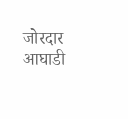जोरदार आघाडी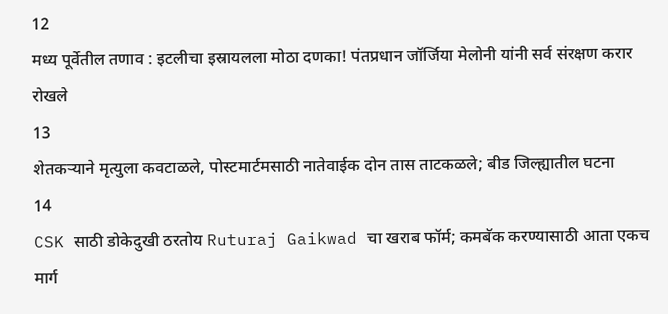12
मध्य पूर्वेतील तणाव : इटलीचा इस्रायलला मोठा दणका! पंतप्रधान जॉर्जिया मेलोनी यांनी सर्व संरक्षण करार रोखले
13
शेतकऱ्याने मृत्युला कवटाळले, पोस्टमार्टमसाठी नातेवाईक दोन तास ताटकळले; बीड जिल्ह्यातील घटना
14
CSK साठी डोकेदुखी ठरतोय Ruturaj Gaikwad चा खराब फॉर्म; कमबॅक करण्यासाठी आता एकच मार्ग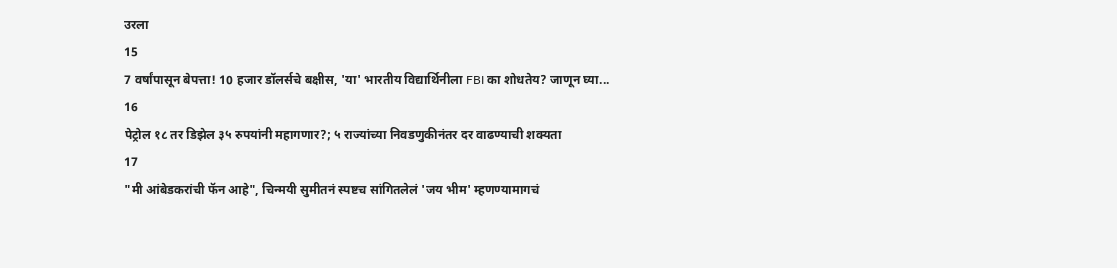उरला
15
7 वर्षांपासून बेपत्ता! 10 हजार डॉलर्सचे बक्षीस, 'या' भारतीय विद्यार्थिनीला FBI का शोधतेय? जाणून घ्या...
16
पेट्रोल १८ तर डिझेल ३५ रुपयांनी महागणार?; ५ राज्यांच्या निवडणुकीनंतर दर वाढण्याची शक्यता
17
"मी आंबेडकरांची फॅन आहे", चिन्मयी सुमीतनं स्पष्टच सांगितलेलं 'जय भीम' म्हणण्यामागचं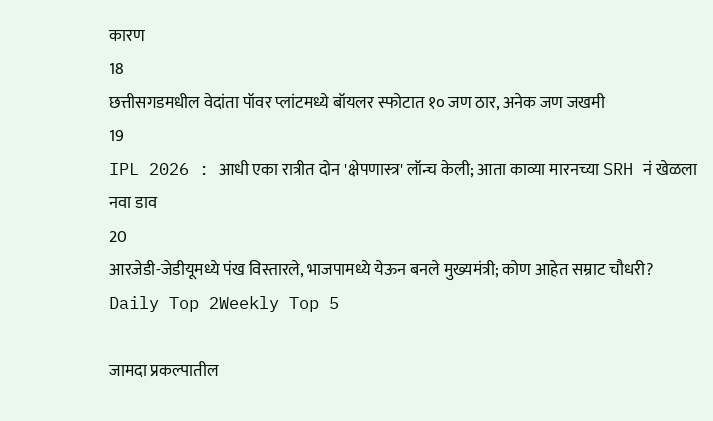कारण
18
छत्तीसगडमधील वेदांता पॉवर प्लांटमध्ये बॉयलर स्फोटात १० जण ठार, अनेक जण जखमी
19
IPL 2026 : आधी एका रात्रीत दोन 'क्षेपणास्त्र' लॉन्च केली; आता काव्या मारनच्या SRH नं खेळला नवा डाव
20
आरजेडी-जेडीयूमध्ये पंख विस्तारले, भाजपामध्ये येऊन बनले मुख्यमंत्री; कोण आहेत सम्राट चौधरी?
Daily Top 2Weekly Top 5

जामदा प्रकल्पातील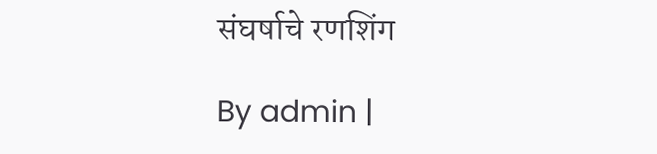संघर्षाचे रणशिंग

By admin |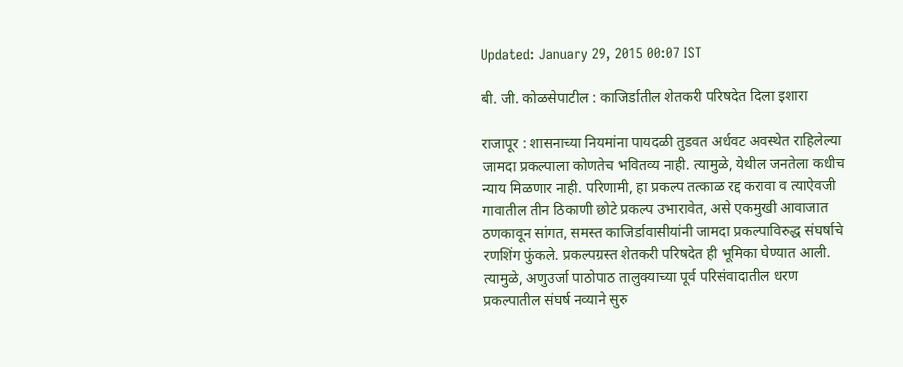Updated: January 29, 2015 00:07 IST

बी. जी. कोळसेपाटील : काजिर्डातील शेतकरी परिषदेत दिला इशारा

राजापूर : शासनाच्या नियमांना पायदळी तुडवत अर्धवट अवस्थेत राहिलेल्या जामदा प्रकल्पाला कोणतेच भवितव्य नाही. त्यामुळे, येथील जनतेला कधीच न्याय मिळणार नाही. परिणामी, हा प्रकल्प तत्काळ रद्द करावा व त्याऐवजी गावातील तीन ठिकाणी छोटे प्रकल्प उभारावेत, असे एकमुखी आवाजात ठणकावून सांगत, समस्त काजिर्डावासीयांनी जामदा प्रकल्पाविरुद्ध संघर्षाचे रणशिंग फुंकले. प्रकल्पग्रस्त शेतकरी परिषदेत ही भूमिका घेण्यात आली. त्यामुळे, अणुउर्जा पाठोपाठ तालुक्याच्या पूर्व परिसंवादातील धरण प्रकल्पातील संघर्ष नव्याने सुरु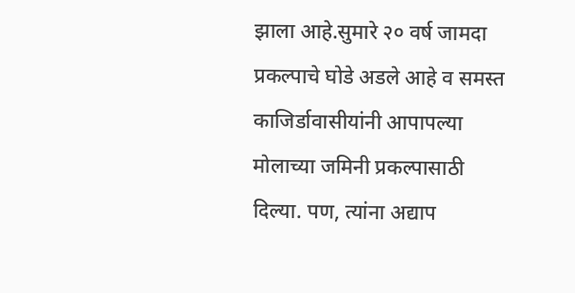झाला आहे.सुमारे २० वर्ष जामदा प्रकल्पाचे घोडे अडले आहे व समस्त काजिर्डावासीयांनी आपापल्या मोलाच्या जमिनी प्रकल्पासाठी दिल्या. पण, त्यांना अद्याप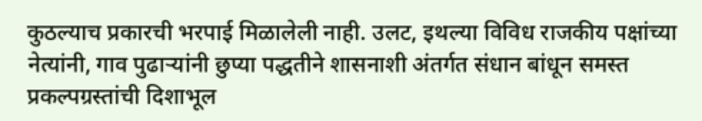कुठल्याच प्रकारची भरपाई मिळालेली नाही. उलट, इथल्या विविध राजकीय पक्षांच्या नेत्यांनी, गाव पुढाऱ्यांनी छुप्या पद्धतीने शासनाशी अंतर्गत संधान बांधून समस्त प्रकल्पग्रस्तांची दिशाभूल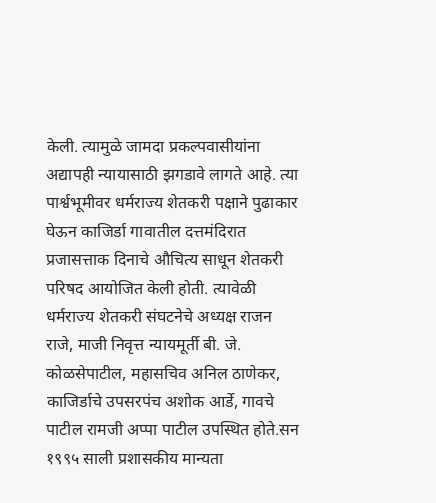केली. त्यामुळे जामदा प्रकल्पवासीयांना अद्यापही न्यायासाठी झगडावे लागते आहे. त्या पार्श्वभूमीवर धर्मराज्य शेतकरी पक्षाने पुढाकार घेऊन काजिर्डा गावातील दत्तमंदिरात प्रजासत्ताक दिनाचे औचित्य साधून शेतकरी परिषद आयोजित केली होती. त्यावेळी धर्मराज्य शेतकरी संघटनेचे अध्यक्ष राजन राजे, माजी निवृत्त न्यायमूर्ती बी. जे. कोळसेपाटील, महासचिव अनिल ठाणेकर, काजिर्डाचे उपसरपंच अशोक आर्डे, गावचे पाटील रामजी अप्पा पाटील उपस्थित होते.सन १९९५ साली प्रशासकीय मान्यता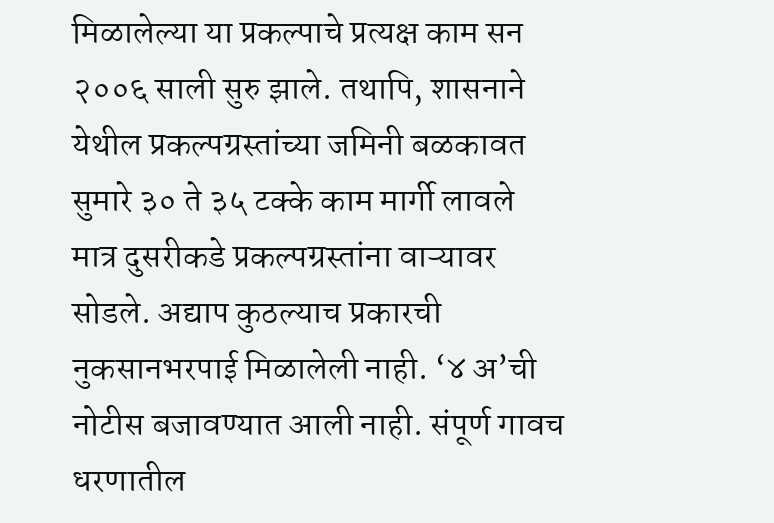मिळालेल्या या प्रकल्पाचे प्रत्यक्ष काम सन २००६ साली सुरु झाले. तथापि, शासनाने येथील प्रकल्पग्रस्तांच्या जमिनी बळकावत सुमारे ३० ते ३५ टक्के काम मार्गी लावले मात्र दुसरीकडे प्रकल्पग्रस्तांना वाऱ्यावर सोडले. अद्याप कुठल्याच प्रकारची नुकसानभरपाई मिळालेली नाही. ‘४ अ’ची नोटीस बजावण्यात आली नाही. संपूर्ण गावच धरणातील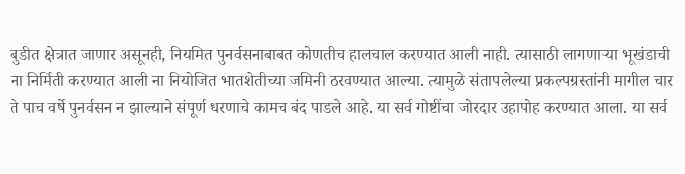बुडीत क्षेत्रात जाणार असूनही, नियमित पुनर्वसनाबाबत कोणतीच हालचाल करण्यात आली नाही. त्यासाठी लागणाऱ्या भूखंडाची ना निर्मिती करण्यात आली ना नियोजित भातशेतीच्या जमिनी ठरवण्यात आल्या. त्यामुळे संतापलेल्या प्रकल्पग्रस्तांनी मागील चार ते पाच वर्षे पुनर्वसन न झाल्याने संपूर्ण धरणाचे कामच बंद पाडले आहे. या सर्व गोष्टींचा जोरदार उहापोह करण्यात आला. या सर्व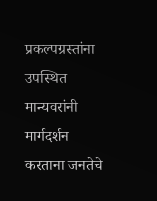प्रकल्पग्रस्तांना उपस्थित मान्यवरांनी मार्गदर्शन करताना जनतेचे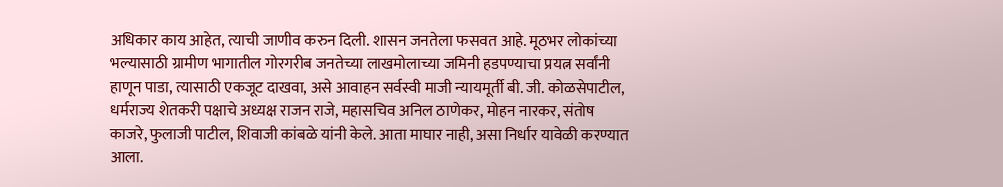अधिकार काय आहेत, त्याची जाणीव करुन दिली. शासन जनतेला फसवत आहे. मूठभर लोकांच्या भल्यासाठी ग्रामीण भागातील गोरगरीब जनतेच्या लाखमोलाच्या जमिनी हडपण्याचा प्रयत्न सर्वांनी हाणून पाडा, त्यासाठी एकजूट दाखवा, असे आवाहन सर्वस्वी माजी न्यायमूर्ती बी. जी. कोळसेपाटील, धर्मराज्य शेतकरी पक्षाचे अध्यक्ष राजन राजे, महासचिव अनिल ठाणेकर, मोहन नारकर, संतोष काजरे, फुलाजी पाटील, शिवाजी कांबळे यांनी केले. आता माघार नाही, असा निर्धार यावेळी करण्यात आला.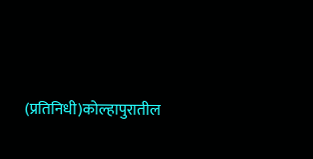(प्रतिनिधी)कोल्हापुरातील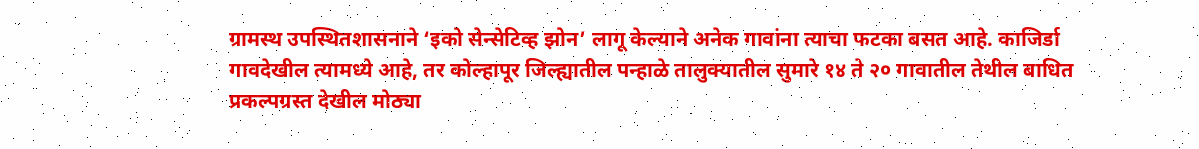ग्रामस्थ उपस्थितशासनाने ‘इको सेन्सेटिव्ह झोन’ लागू केल्याने अनेक गावांना त्याचा फटका बसत आहे. काजिर्डा गावदेखील त्यामध्ये आहे, तर कोल्हापूर जिल्ह्यातील पन्हाळे तालुक्यातील सुमारे १४ ते २० गावातील तेथील बाधित प्रकल्पग्रस्त देखील मोठ्या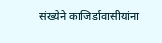संख्येने काजिर्डावासीयांना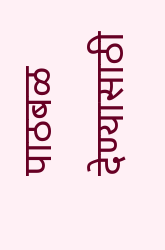पाठबळ देण्यासाठी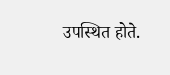उपस्थित होते.